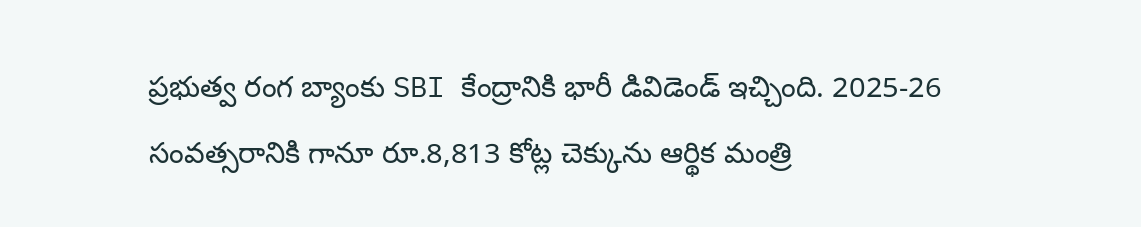ప్రభుత్వ రంగ బ్యాంకు SBI కేంద్రానికి భారీ డివిడెండ్ ఇచ్చింది. 2025-26 సంవత్సరానికి గానూ రూ.8,813 కోట్ల చెక్కును ఆర్థిక మంత్రి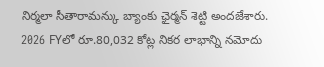నిర్మలా సీతారామన్కు బ్యాంకు ఛైర్మన్ శెట్టి అందజేశారు. 2026 FYలో రూ.80,032 కోట్ల నికర లాభాన్ని నమోదు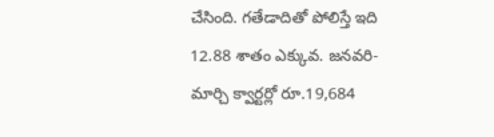చేసింది. గతేడాదితో పోలిస్తే ఇది 12.88 శాతం ఎక్కువ. జనవరి-మార్చి క్వార్టర్లో రూ.19,684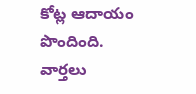కోట్ల ఆదాయం పొందింది.
వార్తలు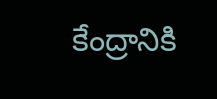కేంద్రానికి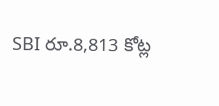SBI రూ.8,813 కోట్ల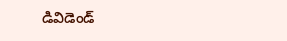డివిడెండ్